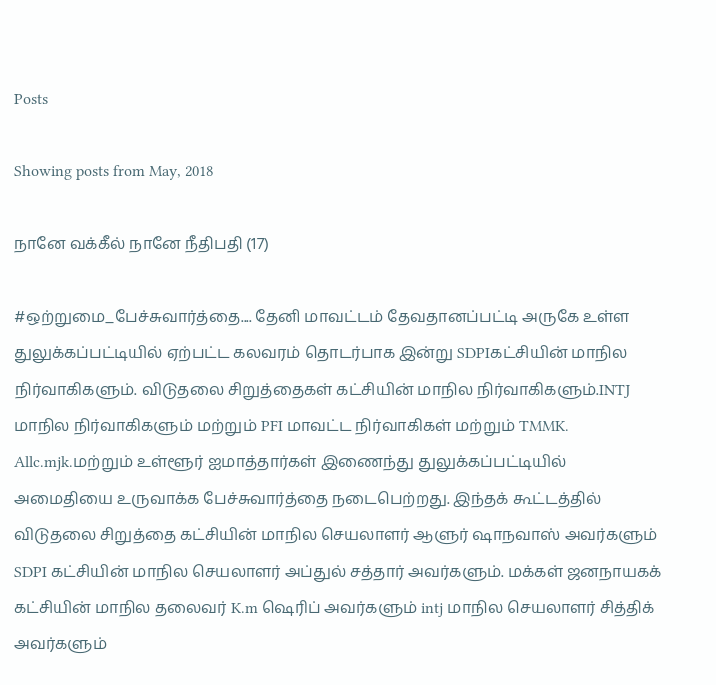Posts

Showing posts from May, 2018

நானே வக்கீல் நானே நீதிபதி (17)

#ஒற்றுமை_பேச்சுவார்த்தை.... தேனி மாவட்டம் தேவதானப்பட்டி அருகே உள்ள துலுக்கப்பட்டியில் ஏற்பட்ட கலவரம் தொடர்பாக இன்று SDPIகட்சியின் மாநில நிர்வாகிகளும். விடுதலை சிறுத்தைகள் கட்சியின் மாநில நிர்வாகிகளும்.INTJ மாநில நிர்வாகிகளும் மற்றும் PFI மாவட்ட நிர்வாகிகள் மற்றும் TMMK. Allc.mjk.மற்றும் உள்ளூர் ஐமாத்தார்கள் இணைந்து துலுக்கப்பட்டியில் அமைதியை உருவாக்க பேச்சுவார்த்தை நடைபெற்றது. இந்தக் கூட்டத்தில் விடுதலை சிறுத்தை கட்சியின் மாநில செயலாளர் ஆளுர் ஷாநவாஸ் அவர்களும் SDPI கட்சியின் மாநில செயலாளர் அப்துல் சத்தார் அவர்களும். மக்கள் ஜனநாயகக் கட்சியின் மாநில தலைவர் K.m ஷெரிப் அவர்களும் intj மாநில செயலாளர் சித்திக் அவர்களும்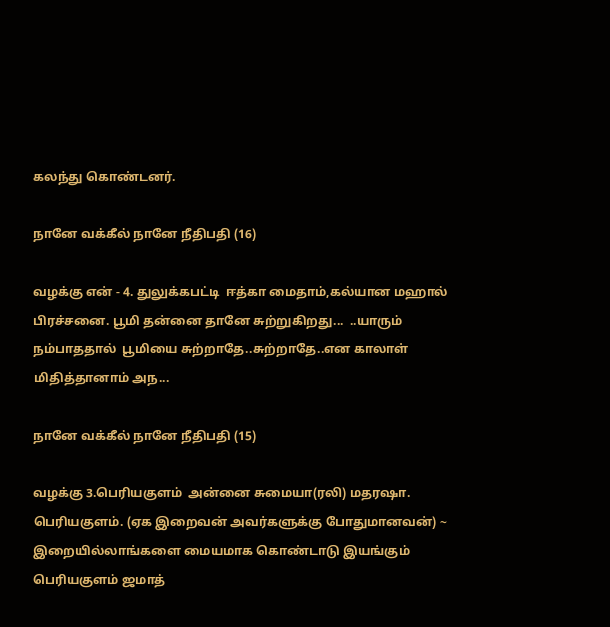கலந்து கொண்டனர்.

நானே வக்கீல் நானே நீதிபதி (16)

வழக்கு என் - 4. துலுக்கபட்டி  ஈத்கா மைதாம்,கல்யான மஹால் பிரச்சனை. பூமி தன்னை தானே சுற்றுகிறது...  ..யாரும் நம்பாததால்  பூமியை சுற்றாதே..சுற்றாதே..என காலாள் மிதித்தானாம் அந...

நானே வக்கீல் நானே நீதிபதி (15)

வழக்கு 3.பெரியகுளம்  அன்னை சுமையா(ரலி) மதரஷா. பெரியகுளம். (ஏக இறைவன் அவர்களுக்கு போதுமானவன்) ~  இறையில்லாங்களை மையமாக கொண்டாடு இயங்கும்  பெரியகுளம் ஜமாத்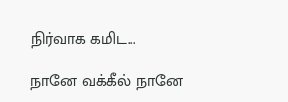நிர்வாக கமிட...

நானே வக்கீல் நானே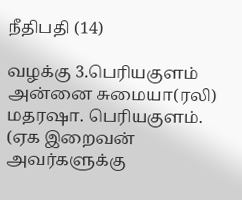நீதிபதி (14)

வழக்கு 3.பெரியகுளம்  அன்னை சுமையா(ரலி) மதரஷா. பெரியகுளம். (ஏக இறைவன் அவர்களுக்கு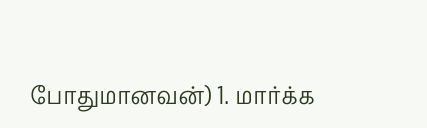போதுமானவன்) 1. மார்க்க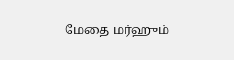மேதை மர்ஹும்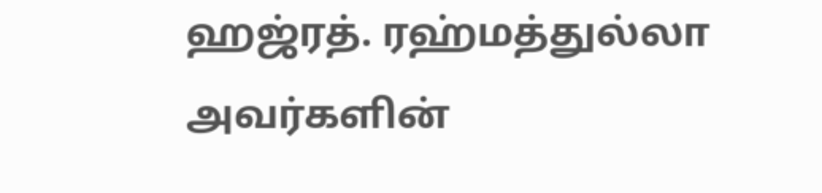ஹஜ்ரத். ரஹ்மத்துல்லா அவர்களின்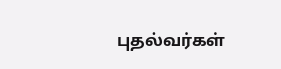புதல்வர்கள்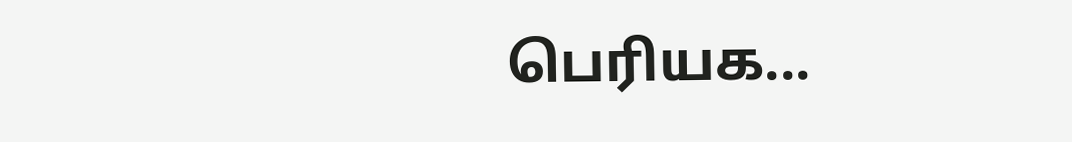பெரியக...